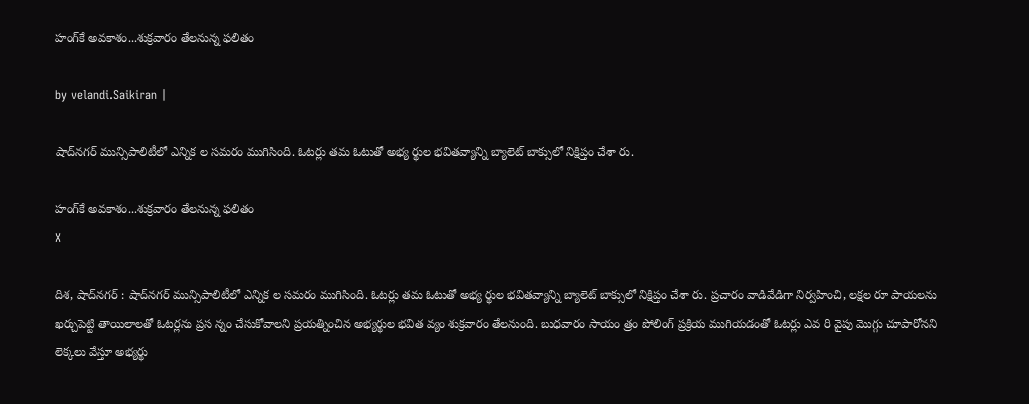హంగ్‌కే అవకాశం...శుక్రవారం తేలనున్న ఫలితం

by velandi.Saikiran |

షాద్‌నగర్ మున్సిపాలిటీలో ఎన్నిక ల సమరం ముగిసింది. ఓటర్లు తమ ఓటుతో అభ్య ర్థుల భవితవ్యాన్ని బ్యాలెట్ బాక్సులో నిక్షిప్తం చేశా రు.

హంగ్‌కే అవకాశం...శుక్రవారం తేలనున్న ఫలితం
X

దిశ, షాద్‌నగర్ : షాద్‌నగర్ మున్సిపాలిటీలో ఎన్నిక ల సమరం ముగిసింది. ఓటర్లు తమ ఓటుతో అభ్య ర్థుల భవితవ్యాన్ని బ్యాలెట్ బాక్సులో నిక్షిప్తం చేశా రు. ప్రచారం వాడివేడిగా నిర్వహించి, లక్షల రూ పాయలను ఖర్చుపెట్టి తాయిలాలతో ఓటర్లను ప్రస న్నం చేసుకోవాలని ప్రయత్నించిన అభ్యర్థుల భవిత వ్యం శుక్రవారం తేలనుంది. బుధవారం సాయం త్రం పోలింగ్ ప్రక్రియ ముగియడంతో ఓటర్లు ఎవ రి వైపు మొగ్గు చూపారోనని లెక్కలు వేస్తూ అభ్యర్థు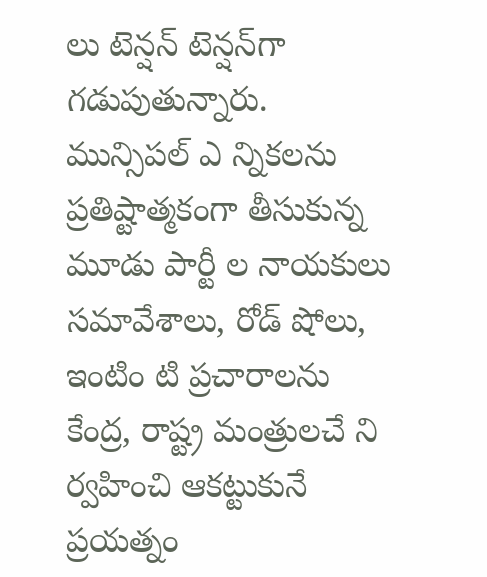లు టెన్షన్ టెన్షన్‌గా గడుపుతున్నారు. మున్సిపల్ ఎ న్నికలను ప్రతిష్టాత్మకంగా తీసుకున్న మూడు పార్టీ ల నాయకులు సమావేశాలు, రోడ్ షోలు, ఇంటిం టి ప్రచారాలను కేంద్ర, రాష్ట్ర మంత్రులచే ని ర్వహించి ఆకట్టుకునే ప్రయత్నం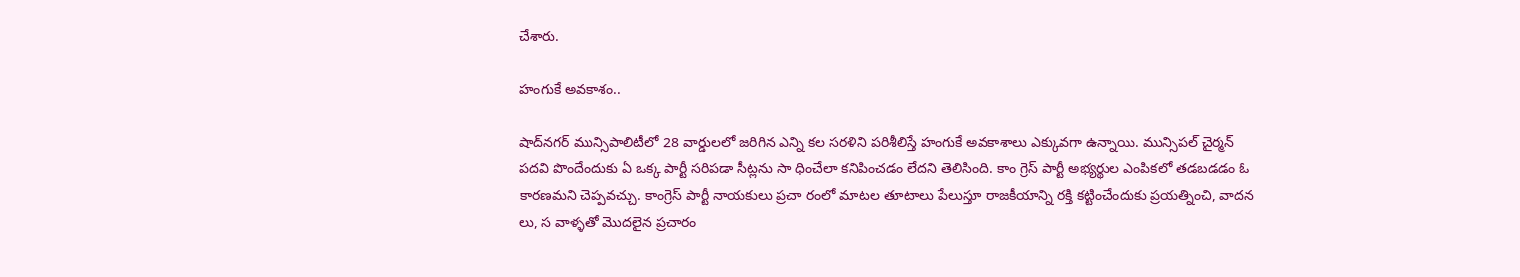చేశారు.

హంగుకే అవకాశం..

షాద్‌నగర్ మున్సిపాలిటీలో 28 వార్డులలో జరిగిన ఎన్ని కల సరళిని పరిశీలిస్తే హంగుకే అవకాశాలు ఎక్కువగా ఉన్నాయి. మున్సిపల్ చైర్మన్ పదవి పొందేందుకు ఏ ఒక్క పార్టీ సరిపడా సీట్లను సా ధించేలా కనిపించడం లేదని తెలిసింది. కాం గ్రెస్ పార్టీ అభ్యర్థుల ఎంపికలో తడబడడం ఓ కారణమని చెప్పవచ్చు. కాంగ్రెస్ పార్టీ నాయకులు ప్రచా రంలో మాటల తూటాలు పేలుస్తూ రాజకీయాన్ని రక్తి కట్టించేందుకు ప్రయత్నించి, వాదన లు, స వాళ్ళతో మొదలైన ప్రచారం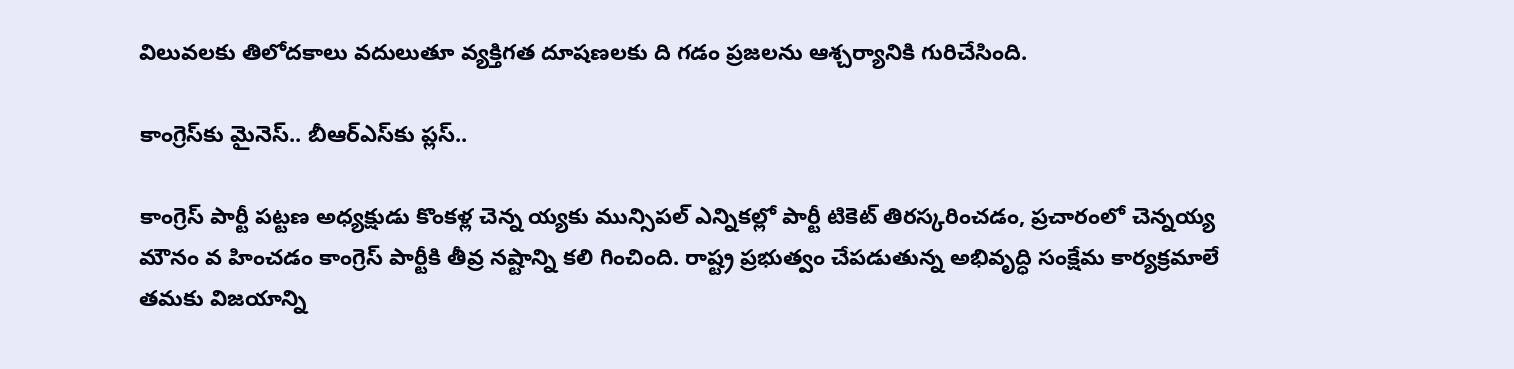విలువలకు తిలోదకాలు వదులుతూ వ్యక్తిగత దూషణలకు ది గడం ప్రజలను ఆశ్చర్యానికి గురిచేసింది.

కాంగ్రెస్‌కు మైనెస్.. బీఆర్ఎస్‌కు ప్లస్..

కాంగ్రెస్ పార్టీ పట్టణ అధ్యక్షుడు కొంకళ్ల చెన్న య్యకు మున్సిపల్ ఎన్నికల్లో పార్టీ టికెట్ తిరస్కరించడం, ప్రచారంలో చెన్నయ్య మౌనం వ హించడం కాంగ్రెస్ పార్టీకి తీవ్ర నష్టాన్ని కలి గించింది. రాష్ట్ర ప్రభుత్వం చేపడుతున్న అభివృద్ధి సంక్షేమ కార్యక్రమాలే తమకు విజయాన్ని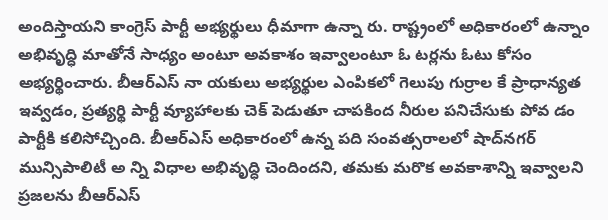అందిస్తాయని కాంగ్రెస్ పార్టీ అభ్యర్థులు ధీమాగా ఉన్నా రు. రాష్ట్రంలో అధికారంలో ఉన్నాం అభివృద్ధి మాతోనే సాధ్యం అంటూ అవకాశం ఇవ్వాలంటూ ఓ టర్లను ఓటు కోసం అభ్యర్థించారు. బీఆర్ఎస్ నా యకులు అభ్యర్థుల ఎంపికలో గెలుపు గుర్రాల కే ప్రాధాన్యత ఇవ్వడం, ప్రత్యర్థి పార్టీ వ్యూహాలకు చెక్ పెడుతూ చాపకింద నీరుల పనిచేసుకు పోవ డం పార్టీకి కలిసోచ్చింది. బీఆర్ఎస్ అధికారంలో ఉన్న పది సంవత్సరాలలో షాద్‌నగర్ మున్సిపాలిటీ అ న్ని విధాల అభివృద్ధి చెందిందని, తమకు మరొక అవకాశాన్ని ఇవ్వాలని ప్రజలను బీఆర్ఎస్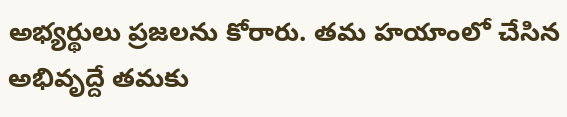అభ్యర్థులు ప్రజలను కోరారు. తమ హయాంలో చేసిన అభివృద్దే తమకు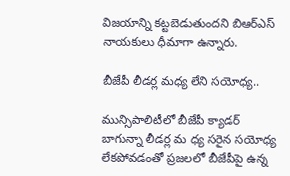విజయాన్ని కట్టబెడుతుందని బిఆర్ఎస్ నాయకులు ధీమాగా ఉన్నారు.

బీజేపీ లీడర్ల మధ్య లేని సయోధ్య..

మున్సిపాలిటీలో బీజేపీ క్యాడర్ బాగున్నా లీడర్ల మ ధ్య సరైన సయోధ్య లేకపోవడంతో ప్రజలలో బీజేపీపై ఉన్న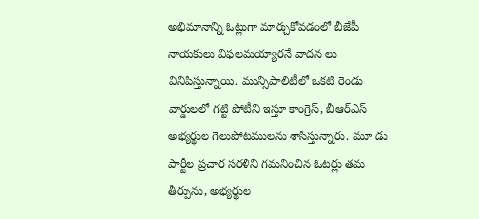అభిమానాన్ని ఓట్లుగా మార్చుకోవడంలో బీజేపీ నాయకులు విఫలమయ్యారనే వాదన లు వినిపిస్తున్నాయి. మున్సిపాలిటీలో ఒకటి రెండు వార్డులలో గట్టి పోటీని ఇస్తూ కాంగ్రెస్, బీఆర్ఎస్ అభ్యర్థుల గెలుపోటములను శాసిస్తున్నారు. మూ డు పార్టీల ప్రచార సరళిని గమనించిన ఓటర్లు తమ తీర్పును, అభ్యర్థుల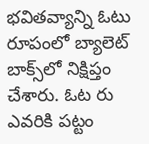భవితవ్యాన్ని ఓటు రూపంలో బ్యాలెట్ బాక్స్‌లో నిక్షిప్తం చేశారు. ఓట రు ఎవరికి పట్టం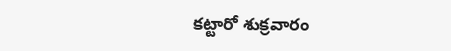కట్టారో శుక్రవారం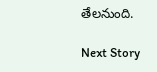తేలనుంది.

Next Story